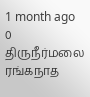1 month ago
0
திருநீர்மலை ரங்கநாத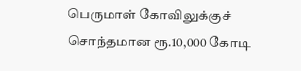பெருமாள் கோவிலுக்குச் சொந்தமான ரூ.10,000 கோடி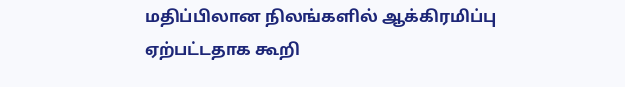மதிப்பிலான நிலங்களில் ஆக்கிரமிப்பு ஏற்பட்டதாக கூறி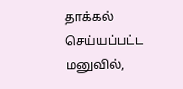தாக்கல் செய்யப்பட்ட மனுவில்,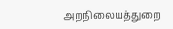அறநிலையத்துறை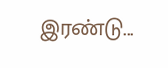இரண்டு...